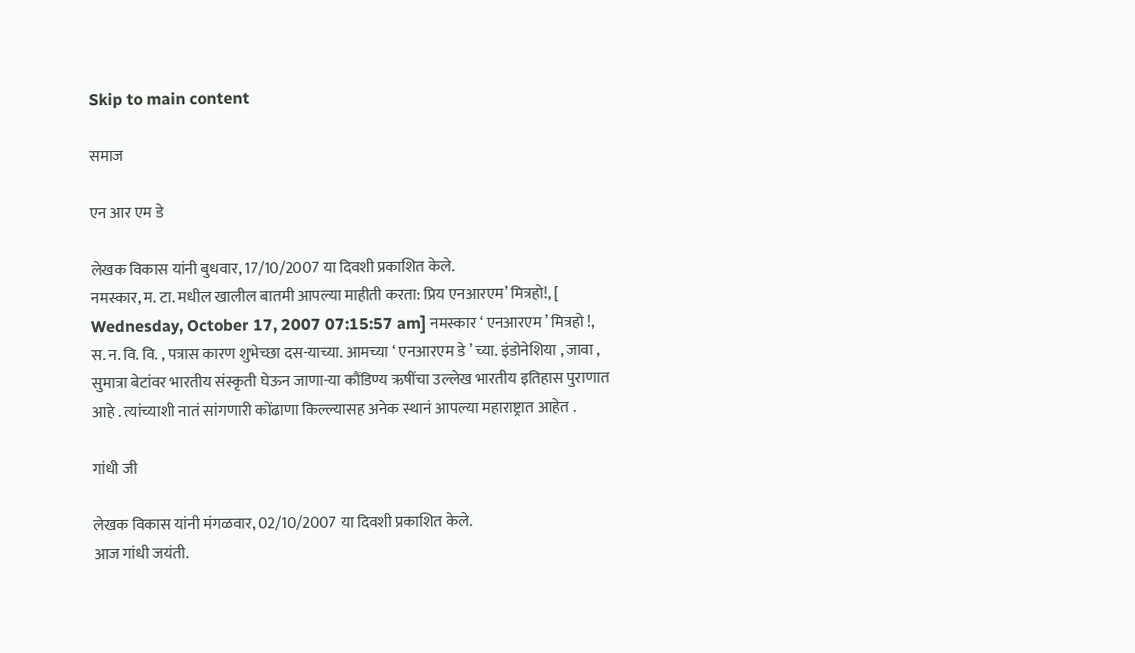Skip to main content

समाज

एन आर एम डे

लेखक विकास यांनी बुधवार, 17/10/2007 या दिवशी प्रकाशित केले.
नमस्कार, म. टा. मधील खालील बातमी आपल्या माहीती करता: प्रिय एनआरएम’ मित्रहो!, [ Wednesday, October 17, 2007 07:15:57 am] नमस्कार ‘ एनआरएम ’ मित्रहो !, स. न. वि. वि. , पत्रास कारण शुभेच्छा दस-याच्या. आमच्या ‘ एनआरएम डे ’ च्या. इंडोनेशिया , जावा , सुमात्रा बेटांवर भारतीय संस्कृती घेऊन जाणा-या कौंडिण्य ऋषींचा उल्लेख भारतीय इतिहास पुराणात आहे . त्यांच्याशी नातं सांगणारी कोंढाणा किल्ल्यासह अनेक स्थानं आपल्या महाराष्ट्रात आहेत .

गांधी जी

लेखक विकास यांनी मंगळवार, 02/10/2007 या दिवशी प्रकाशित केले.
आज गांधी जयंती.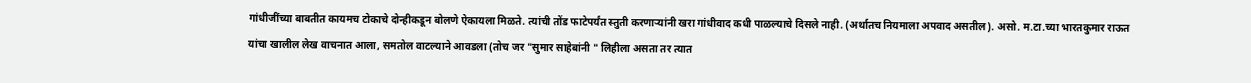गांधीजींच्या बाबतीत कायमच टोकाचे दोन्हीकडून बोलणे ऐकायला मिळते. त्यांची तोंड फाटेपर्यंत स्तुती करणार्‍यांनी खरा गांधीवाद कधी पाळल्याचे दिसले नाही. (अर्थातच नियमाला अपवाद असतील). असो. म.टा.च्या भारतकुमार राऊत यांचा खालील लेख वाचनात आला, समतोल वाटल्याने आवडला (तोच जर "सुमार साहेबांनी " लिहीला असता तर त्यात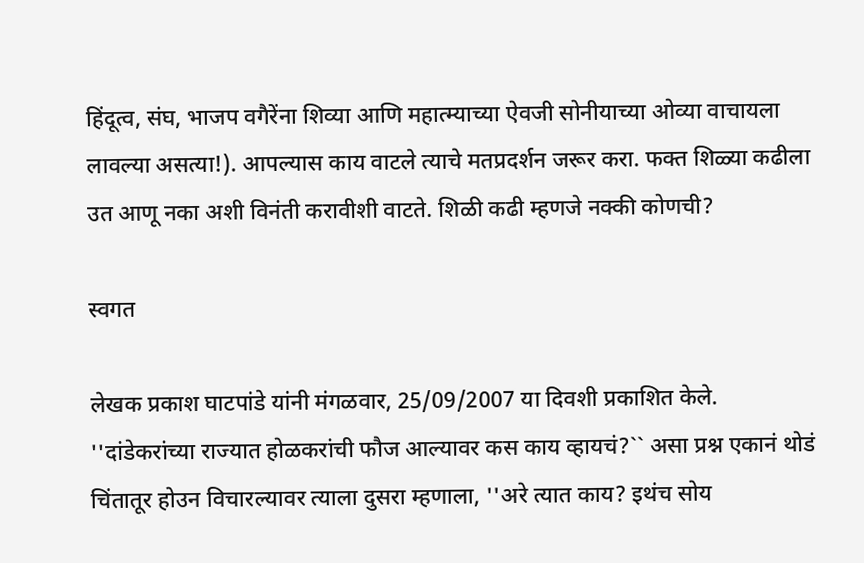हिंदूत्व, संघ, भाजप वगैरेंना शिव्या आणि महात्म्याच्या ऐवजी सोनीयाच्या ओव्या वाचायला लावल्या असत्या!). आपल्यास काय वाटले त्याचे मतप्रदर्शन जरूर करा. फक्त शिळ्या कढीला उत आणू नका अशी विनंती करावीशी वाटते. शिळी कढी म्हणजे नक्की कोणची?

स्वगत

लेखक प्रकाश घाटपांडे यांनी मंगळवार, 25/09/2007 या दिवशी प्रकाशित केले.
''दांडेकरांच्या राज्यात होळकरांची फौज आल्यावर कस काय व्हायचं?`` असा प्रश्न एकानं थोडं चिंतातूर होउन विचारल्यावर त्याला दुसरा म्हणाला, ''अरे त्यात काय? इथंच सोय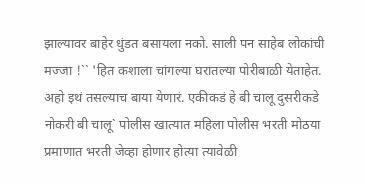झाल्यावर बाहेर धुंडत बसायला नको. साली पन साहेब लोकांची मज्जा !`` 'हित कशाला चांगल्या घरातल्या पोरीबाळी येताहेत. अहो इथं तसल्याच बाया येणारं. एकीकडं हे बी चालू दुसरीकडे नोकरी बी चालू` पोलीस खात्यात महिला पोलीस भरती मोठया प्रमाणात भरती जेव्हा होणार होत्या त्यावेळी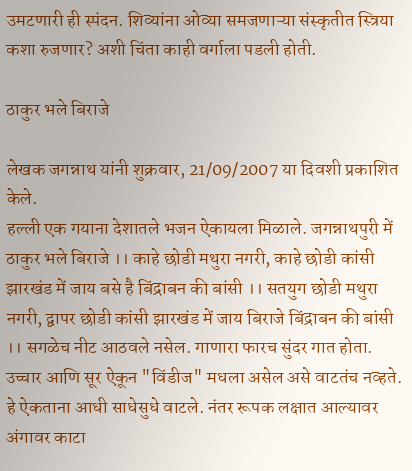उमटणारी ही स्पंदन. शिव्यांना ओव्या समजणाऱ्या संस्कृतीत स्त्रिया कशा रुजणार? अशी चिंता काही वर्गाला पडली होती.

ठाकुर भले बिराजे

लेखक जगन्नाथ यांनी शुक्रवार, 21/09/2007 या दिवशी प्रकाशित केले.
हल्ली एक गयाना देशातले भजन ऐकायला मिळाले. जगन्नाथपुरी में ठाकुर भले बिराजे ।। काहे छोडी मथुरा नगरी, काहे छोडी कांसी झारखंड में जाय बसे है बिंद्राबन की बांसी ।। सतयुग छोडी मथुरा नगरी, द्वापर छोडी कांसी झारखंड में जाय बिराजे बिंद्राबन की बांसी ।। सगळेच नीट आठवले नसेल. गाणारा फारच सुंदर गात होता. उच्चार आणि सूर ऐकून "विंडीज" मधला असेल असे वाटतंच नव्हते. हे ऐकताना आधी साधेसुधे वाटले. नंतर रूपक लक्षात आल्यावर अंगावर काटा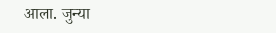आला. जुन्या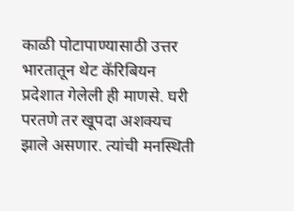काळी पोटापाण्यासाठी उत्तर भारतातून थेट कॅरिबियन प्रदेशात गेलेली ही माणसे. घरी परतणे तर खूपदा अशक्यच झाले असणार. त्यांची मनस्थिती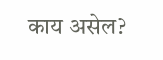काय असेल?